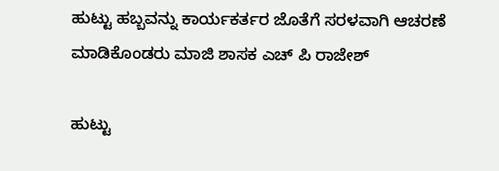ಹುಟ್ಟು ಹಬ್ಬವನ್ನು ಕಾರ್ಯಕರ್ತರ ಜೊತೆಗೆ ಸರಳವಾಗಿ ಆಚರಣೆ ಮಾಡಿಕೊಂಡರು ಮಾಜಿ ಶಾಸಕ ಎಚ್ ಪಿ ರಾಜೇಶ್

ಹುಟ್ಟು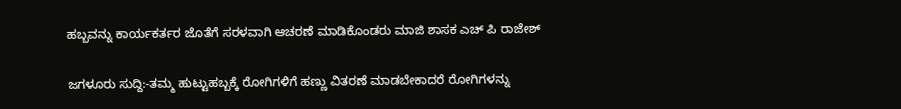ಹಬ್ಬವನ್ನು ಕಾರ್ಯಕರ್ತರ ಜೊತೆಗೆ ಸರಳವಾಗಿ ಆಚರಣೆ ಮಾಡಿಕೊಂಡರು ಮಾಜಿ ಶಾಸಕ ಎಚ್ ಪಿ ರಾಜೇಶ್

ಜಗಳೂರು ಸುದ್ದಿ:-ತಮ್ಮ ಹುಟ್ಟುಹಬ್ಬಕ್ಕೆ ರೋಗಿಗಳಿಗೆ ಹಣ್ಣು ವಿತರಣೆ ಮಾಡಬೇಕಾದರೆ ರೋಗಿಗಳನ್ನು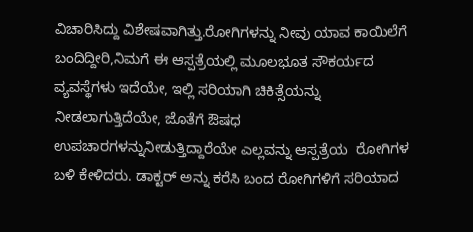ವಿಚಾರಿಸಿದ್ದು ವಿಶೇಷವಾಗಿತ್ತು.ರೋಗಿಗಳನ್ನು ನೀವು ಯಾವ ಕಾಯಿಲೆಗೆ ಬಂದಿದ್ದೀರಿ,ನಿಮಗೆ ಈ ಆಸ್ಪತ್ರೆಯಲ್ಲಿ ಮೂಲಭೂತ ಸೌಕರ್ಯದ ವ್ಯವಸ್ಥೆಗಳು ಇದೆಯೇ, ಇಲ್ಲಿ ಸರಿಯಾಗಿ ಚಿಕಿತ್ಸೆಯನ್ನು ನೀಡಲಾಗುತ್ತಿದೆಯೇ, ಜೊತೆಗೆ ಔಷಧ ಉಪಚಾರಗಳನ್ನುನೀಡುತ್ತಿದ್ದಾರೆಯೇ ಎಲ್ಲವನ್ನು ಆಸ್ಪತ್ರೆಯ  ರೋಗಿಗಳ ಬಳಿ ಕೇಳಿದರು. ಡಾಕ್ಟರ್ ಅನ್ನು ಕರೆಸಿ ಬಂದ ರೋಗಿಗಳಿಗೆ ಸರಿಯಾದ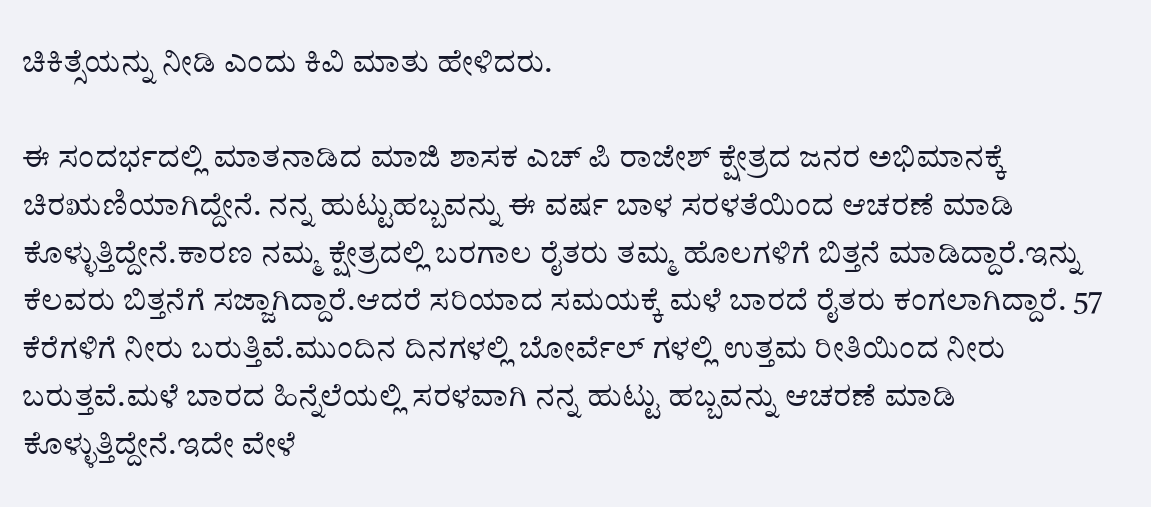ಚಿಕಿತ್ಸೆಯನ್ನು ನೀಡಿ ಎಂದು ಕಿವಿ ಮಾತು ಹೇಳಿದರು.

ಈ ಸಂದರ್ಭದಲ್ಲಿ ಮಾತನಾಡಿದ ಮಾಜಿ ಶಾಸಕ ಎಚ್ ಪಿ ರಾಜೇಶ್ ಕ್ಷೇತ್ರದ ಜನರ ಅಭಿಮಾನಕ್ಕೆ ಚಿರಋಣಿಯಾಗಿದ್ದೇನೆ. ನನ್ನ ಹುಟ್ಟುಹಬ್ಬವನ್ನು ಈ ವರ್ಷ ಬಾಳ ಸರಳತೆಯಿಂದ ಆಚರಣೆ ಮಾಡಿ ಕೊಳ್ಳುತ್ತಿದ್ದೇನೆ.ಕಾರಣ ನಮ್ಮ ಕ್ಷೇತ್ರದಲ್ಲಿ ಬರಗಾಲ ರೈತರು ತಮ್ಮ ಹೊಲಗಳಿಗೆ ಬಿತ್ತನೆ ಮಾಡಿದ್ದಾರೆ.ಇನ್ನು ಕೆಲವರು ಬಿತ್ತನೆಗೆ ಸಜ್ಜಾಗಿದ್ದಾರೆ.ಆದರೆ ಸರಿಯಾದ ಸಮಯಕ್ಕೆ ಮಳೆ ಬಾರದೆ ರೈತರು ಕಂಗಲಾಗಿದ್ದಾರೆ. 57 ಕೆರೆಗಳಿಗೆ ನೀರು ಬರುತ್ತಿವೆ.ಮುಂದಿನ ದಿನಗಳಲ್ಲಿ ಬೋರ್ವೆಲ್ ಗಳಲ್ಲಿ ಉತ್ತಮ ರೀತಿಯಿಂದ ನೀರು ಬರುತ್ತವೆ.ಮಳೆ ಬಾರದ ಹಿನ್ನೆಲೆಯಲ್ಲಿ ಸರಳವಾಗಿ ನನ್ನ ಹುಟ್ಟು ಹಬ್ಬವನ್ನು ಆಚರಣೆ ಮಾಡಿ ಕೊಳ್ಳುತ್ತಿದ್ದೇನೆ.ಇದೇ ವೇಳೆ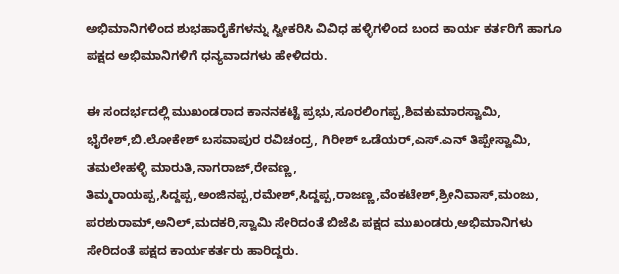ಅಭಿಮಾನಿಗಳಿಂದ ಶುಭಹಾರೈಕೆಗಳನ್ನು ಸ್ವೀಕರಿಸಿ ವಿವಿಧ ಹಳ್ಳಿಗಳಿಂದ ಬಂದ ಕಾರ್ಯ ಕರ್ತರಿಗೆ ಹಾಗೂ ಪಕ್ಷದ ಅಭಿಮಾನಿಗಳಿಗೆ ಧನ್ಯವಾದಗಳು ಹೇಳಿದರು.

ಈ ಸಂದರ್ಭದಲ್ಲಿ ಮುಖಂಡರಾದ ಕಾನನಕಟ್ಟೆ ಪ್ರಭು,ಸೂರಲಿಂಗಪ್ಪ,ಶಿವಕುಮಾರಸ್ವಾಮಿ, ಭೈರೇಶ್,ಬಿ.ಲೋಕೇಶ್ ಬಸವಾಪುರ ರವಿಚಂದ್ರ, ಗಿರೀಶ್ ಒಡೆಯರ್,ಎಸ್.ಎನ್ ತಿಪ್ಪೇಸ್ವಾಮಿ, ತಮಲೇಹಳ್ಳಿ ಮಾರುತಿ,ನಾಗರಾಜ್,ರೇವಣ್ಣ, ತಿಮ್ಮರಾಯಪ್ಪ,ಸಿದ್ದಪ್ಪ,ಅಂಜಿನಪ್ಪ,ರಮೇಶ್,ಸಿದ್ದಪ್ಪ,ರಾಜಣ್ಣ,ವೆಂಕಟೇಶ್,ಶ್ರೀನಿವಾಸ್,ಮಂಜು, ಪರಶುರಾಮ್,ಅನಿಲ್,ಮದಕರಿ,ಸ್ವಾಮಿ ಸೇರಿದಂತೆ ಬಿಜೆಪಿ ಪಕ್ಷದ ಮುಖಂಡರು,ಅಭಿಮಾನಿಗಳು ಸೇರಿದಂತೆ ಪಕ್ಷದ ಕಾರ್ಯಕರ್ತರು ಹಾರಿದ್ದರು.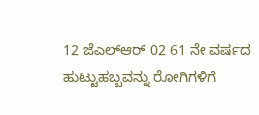12 ಜೆಎಲ್ಆರ್ 02 61 ನೇ ವರ್ಷದ ಹುಟ್ಟುಹಬ್ಬವನ್ನು ರೋಗಿಗಳಿಗೆ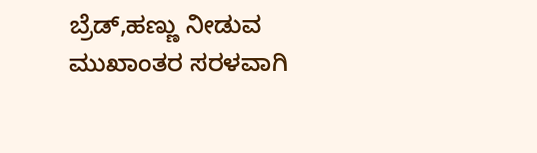ಬ್ರೆಡ್,ಹಣ್ಣು ನೀಡುವ ಮುಖಾಂತರ ಸರಳವಾಗಿ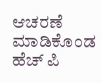ಆಚರಣೆ ಮಾಡಿಕೊಂಡ ಹೆಚ್ ಪಿ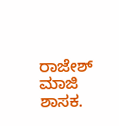ರಾಜೇಶ್ ಮಾಜಿ ಶಾಸಕ.